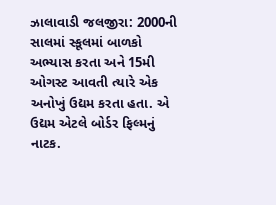ઝાલાવાડી જલજીરા: 2000ની સાલમાં સ્કૂલમાં બાળકો અભ્યાસ કરતા અને 15મી ઓગસ્ટ આવતી ત્યારે એક અનોખું ઉદ્યમ કરતા હતા. એ ઉદ્યમ એટલે બોર્ડર ફિલ્મનું નાટક.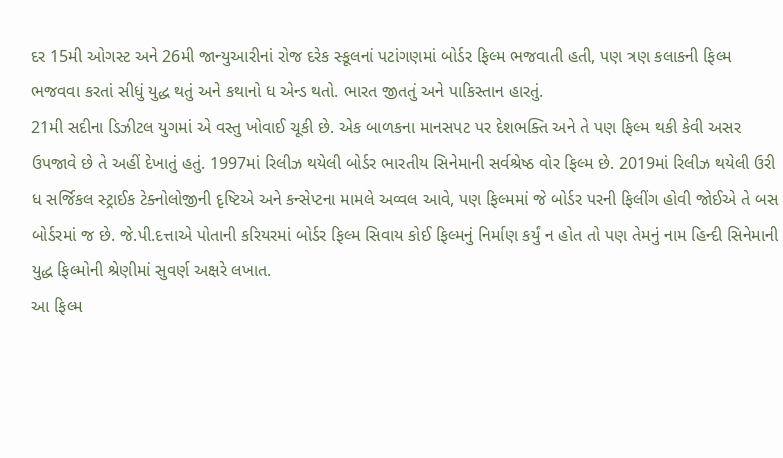દર 15મી ઓગસ્ટ અને 26મી જાન્યુઆરીનાં રોજ દરેક સ્કૂલનાં પટાંગણમાં બોર્ડર ફિલ્મ ભજવાતી હતી, પણ ત્રણ કલાકની ફિલ્મ ભજવવા કરતાં સીધું યુદ્ધ થતું અને કથાનો ધ એન્ડ થતો. ભારત જીતતું અને પાકિસ્તાન હારતું.
21મી સદીના ડિઝીટલ યુગમાં એ વસ્તુ ખોવાઈ ચૂકી છે. એક બાળકના માનસપટ પર દેશભક્તિ અને તે પણ ફિલ્મ થકી કેવી અસર ઉપજાવે છે તે અહીં દેખાતું હતું. 1997માં રિલીઝ થયેલી બોર્ડર ભારતીય સિનેમાની સર્વશ્રેષ્ઠ વોર ફિલ્મ છે. 2019માં રિલીઝ થયેલી ઉરી ધ સર્જિકલ સ્ટ્રાઈક ટેક્નોલોજીની દૃષ્ટિએ અને કન્સેપ્ટના મામલે અવ્વલ આવે, પણ ફિલ્મમાં જે બોર્ડર પરની ફિલીંગ હોવી જોઈએ તે બસ બોર્ડરમાં જ છે. જે.પી.દત્તાએ પોતાની કરિયરમાં બોર્ડર ફિલ્મ સિવાય કોઈ ફિલ્મનું નિર્માણ કર્યું ન હોત તો પણ તેમનું નામ હિન્દી સિનેમાની યુદ્ધ ફિલ્મોની શ્રેણીમાં સુવર્ણ અક્ષરે લખાત.
આ ફિલ્મ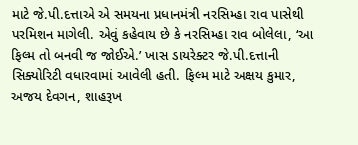માટે જે.પી.દત્તાએ એ સમયના પ્રધાનમંત્રી નરસિમ્હા રાવ પાસેથી પરમિશન માગેલી. એવું કહેવાય છે કે નરસિમ્હા રાવ બોલેલા, ‘આ ફિલ્મ તો બનવી જ જોઈએ.’ ખાસ ડાયરેક્ટર જે.પી.દત્તાની સિક્યોરિટી વધારવામાં આવેલી હતી. ફિલ્મ માટે અક્ષય કુમાર, અજય દેવગન, શાહરૂખ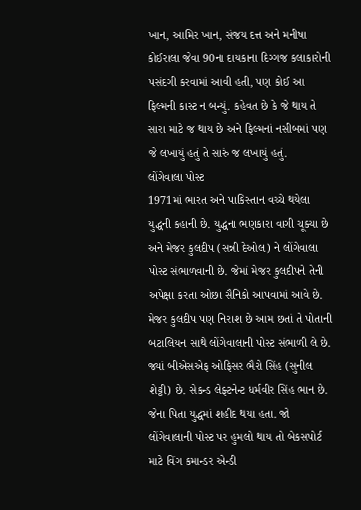ખાન, આમિર ખાન, સંજય દત્ત અને મનીષા કોઈરાલા જેવા 90ના દાયકાના દિગ્ગજ કલાકારોની પસંદગી કરવામાં આવી હતી, પણ કોઈ આ ફિલ્મની કાસ્ટ ન બન્યું. કહેવત છે કે જે થાય તે સારા માટે જ થાય છે અને ફિલ્મનાં નસીબમાં પણ જે લખાયું હતું તે સારું જ લખાયું હતું.
લોંગેવાલા પોસ્ટ
1971માં ભારત અને પાકિસ્તાન વચ્ચે થયેલા યુદ્ધની કહાની છે. યુદ્ધના ભણકારા વાગી ચૂક્યા છે અને મેજર કુલદીપ (સન્ની દેઓલ) ને લોંગેવાલા પોસ્ટ સંભાળવાની છે. જેમાં મેજર કુલદીપને તેની અપેક્ષા કરતા ઓછા સૈનિકો આપવામાં આવે છે. મેજર કુલદીપ પણ નિરાશ છે આમ છતાં તે પોતાની બટાલિયન સાથે લોંગેવાલાની પોસ્ટ સંભાળી લે છે. જ્યાં બીએસએફ ઓફિસર ભૈરો સિંહ (સુનીલ શેટ્ટી) છે. સેકન્ડ લેફ્ટનેન્ટ ધર્મવીર સિંહ ભાન છે. જેના પિતા યુદ્ધમાં શહીદ થયા હતા. જો લોંગેવાલાની પોસ્ટ પર હુમલો થાય તો બેકસપોર્ટ માટે વિંગ કમાન્ડર એન્ડી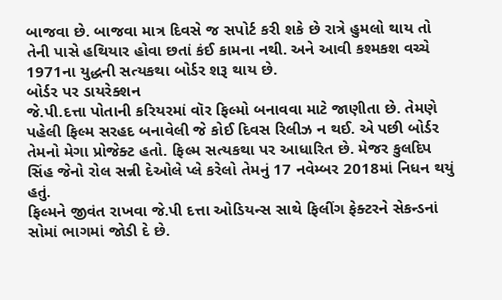બાજવા છે. બાજવા માત્ર દિવસે જ સપોર્ટ કરી શકે છે રાત્રે હુમલો થાય તો તેની પાસે હથિયાર હોવા છતાં કંઈ કામના નથી. અને આવી કશ્મકશ વચ્ચે 1971ના યુદ્ધની સત્યકથા બોર્ડર શરૂ થાય છે.
બોર્ડર પર ડાયરેક્શન
જે.પી.દત્તા પોતાની કરિયરમાં વૉર ફિલ્મો બનાવવા માટે જાણીતા છે. તેમણે પહેલી ફિલ્મ સરહદ બનાવેલી જે કોઈ દિવસ રિલીઝ ન થઈ. એ પછી બોર્ડર તેમનો મેગા પ્રોજેક્ટ હતો. ફિલ્મ સત્યકથા પર આધારિત છે. મેજર કુલદિપ સિંહ જેનો રોલ સન્ની દેઓલે પ્લે કરેલો તેમનું 17 નવેમ્બર 2018માં નિધન થયું હતું.
ફિલ્મને જીવંત રાખવા જે.પી દત્તા ઓડિયન્સ સાથે ફિલીંગ ફેક્ટરને સેકન્ડનાં સોમાં ભાગમાં જોડી દે છે.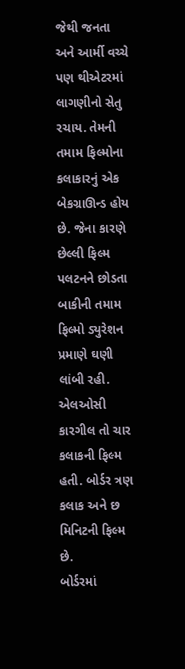જેથી જનતા અને આર્મી વચ્ચે પણ થીએટરમાં લાગણીનો સેતુ રચાય. તેમની તમામ ફિલ્મોના કલાકારનું એક બેકગ્રાઊન્ડ હોય છે. જેના કારણે છેલ્લી ફિલ્મ પલટનને છોડતા બાકીની તમામ ફિલ્મો ડ્યુરેશન પ્રમાણે ઘણી લાંબી રહી. એલઓસી કારગીલ તો ચાર કલાકની ફિલ્મ હતી. બોર્ડર ત્રણ કલાક અને છ મિનિટની ફિલ્મ છે.
બોર્ડરમાં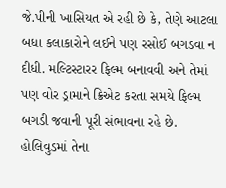જે.પીની ખાસિયત એ રહી છે કે, તેણે આટલા બધા કલાકારોને લઈને પણ રસોઈ બગડવા ન દીધી. મલ્ટિસ્ટારર ફિલ્મ બનાવવી અને તેમાં પણ વોર ડ્રામાને ક્રિએટ કરતા સમયે ફિલ્મ બગડી જવાની પૂરી સંભાવના રહે છે. હોલિવુડમાં તેના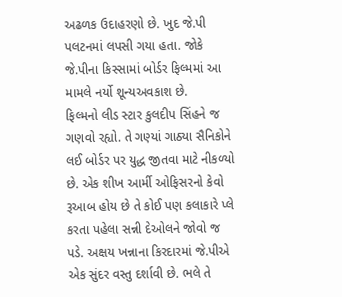અઢળક ઉદાહરણો છે. ખુદ જે.પી પલટનમાં લપસી ગયા હતા. જોકે જે.પીના કિસ્સામાં બોર્ડર ફિલ્મમાં આ મામલે નર્યો શૂન્યઅવકાશ છે.
ફિલ્મનો લીડ સ્ટાર કુલદીપ સિંહને જ ગણવો રહ્યો. તે ગણ્યાં ગાઠ્યા સૈનિકોને લઈ બોર્ડર પર યુદ્ધ જીતવા માટે નીકળ્યો છે. એક શીખ આર્મી ઓફિસરનો કેવો રૂઆબ હોય છે તે કોઈ પણ કલાકારે પ્લે કરતા પહેલા સન્ની દેઓલને જોવો જ પડે. અક્ષય ખન્નાના કિરદારમાં જે.પીએ એક સુંદર વસ્તુ દર્શાવી છે. ભલે તે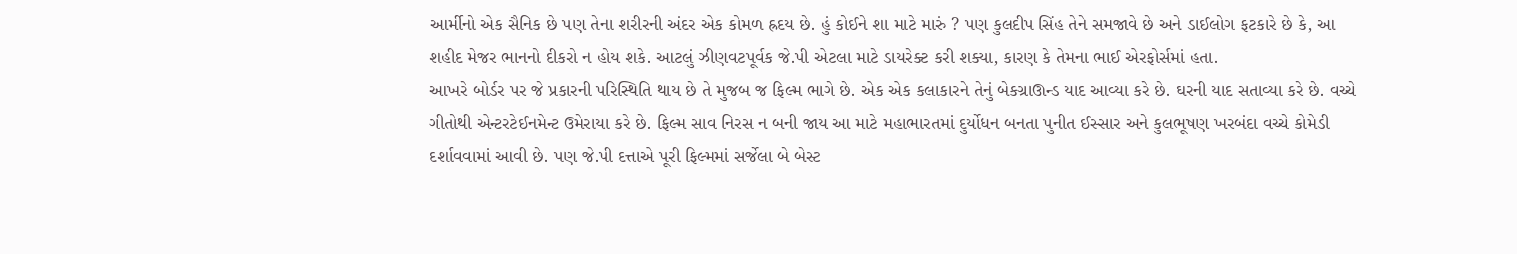આર્મીનો એક સૈનિક છે પણ તેના શરીરની અંદર એક કોમળ હ્રદય છે. હું કોઈને શા માટે મારું ? પણ કુલદીપ સિંહ તેને સમજાવે છે અને ડાઈલોગ ફટકારે છે કે, આ શહીદ મેજર ભાનનો દીકરો ન હોય શકે. આટલું ઝીણવટપૂર્વક જે.પી એટલા માટે ડાયરેક્ટ કરી શક્યા, કારણ કે તેમના ભાઈ એરફોર્સમાં હતા.
આખરે બોર્ડર પર જે પ્રકારની પરિસ્થિતિ થાય છે તે મુજબ જ ફિલ્મ ભાગે છે. એક એક કલાકારને તેનું બેકગ્રાઊન્ડ યાદ આવ્યા કરે છે. ઘરની યાદ સતાવ્યા કરે છે. વચ્ચે ગીતોથી એન્ટરટેઈનમેન્ટ ઉમેરાયા કરે છે. ફિલ્મ સાવ નિરસ ન બની જાય આ માટે મહાભારતમાં દુર્યોધન બનતા પુનીત ઈસ્સાર અને કુલભૂષણ ખરબંદા વચ્ચે કોમેડી દર્શાવવામાં આવી છે. પણ જે.પી દત્તાએ પૂરી ફિલ્મમાં સર્જેલા બે બેસ્ટ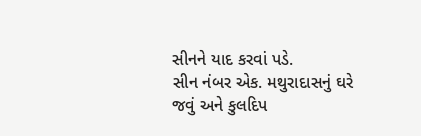સીનને યાદ કરવાં પડે.
સીન નંબર એક. મથુરાદાસનું ઘરે જવું અને કુલદિપ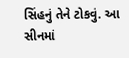સિંહનું તેને ટોકવું. આ સીનમાં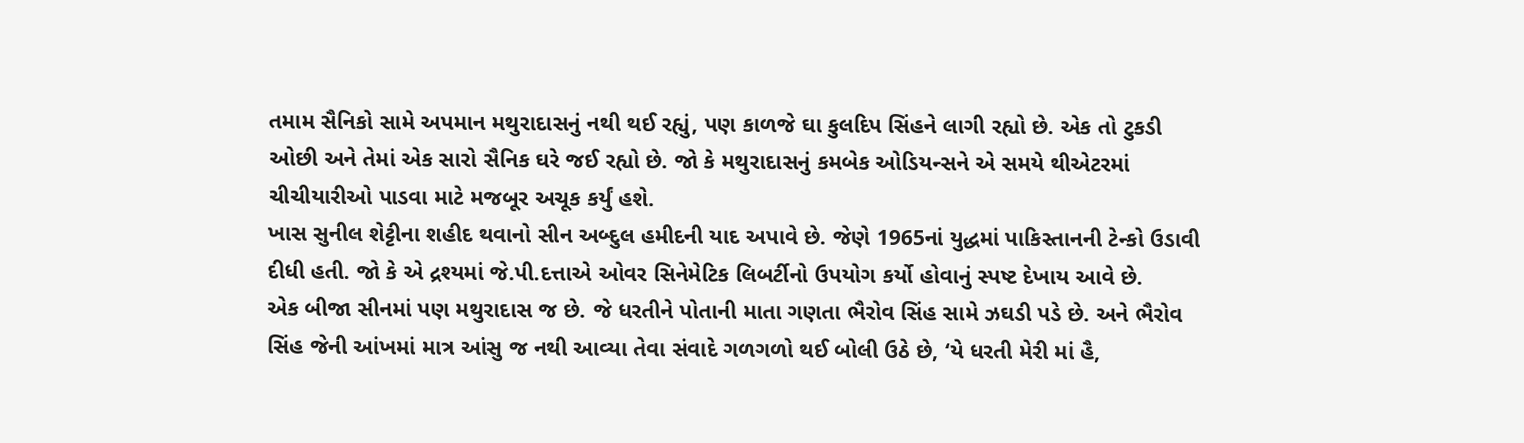તમામ સૈનિકો સામે અપમાન મથુરાદાસનું નથી થઈ રહ્યું, પણ કાળજે ઘા કુલદિપ સિંહને લાગી રહ્યો છે. એક તો ટુકડી ઓછી અને તેમાં એક સારો સૈનિક ઘરે જઈ રહ્યો છે. જો કે મથુરાદાસનું કમબેક ઓડિયન્સને એ સમયે થીએટરમાં ચીચીયારીઓ પાડવા માટે મજબૂર અચૂક કર્યું હશે.
ખાસ સુનીલ શેટ્ટીના શહીદ થવાનો સીન અબ્દુલ હમીદની યાદ અપાવે છે. જેણે 1965નાં યુદ્ધમાં પાકિસ્તાનની ટેન્કો ઉડાવી દીધી હતી. જો કે એ દ્રશ્યમાં જે.પી.દત્તાએ ઓવર સિનેમેટિક લિબર્ટીનો ઉપયોગ કર્યો હોવાનું સ્પષ્ટ દેખાય આવે છે.
એક બીજા સીનમાં પણ મથુરાદાસ જ છે. જે ધરતીને પોતાની માતા ગણતા ભૈરોવ સિંહ સામે ઝઘડી પડે છે. અને ભૈરોવ સિંહ જેની આંખમાં માત્ર આંસુ જ નથી આવ્યા તેવા સંવાદે ગળગળો થઈ બોલી ઉઠે છે, ‘યે ધરતી મેરી માં હૈ,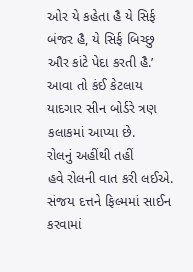ઓર યે કહેતા હૈ યે સિર્ફ બંજર હૈ, યે સિર્ફ બિચ્છુ ઔર કાંટે પેદા કરતી હૈ.’ આવા તો કંઈ કેટલાય યાદગાર સીન બોર્ડરે ત્રણ કલાકમાં આપ્યા છે.
રોલનું અહીંથી તહીં
હવે રોલની વાત કરી લઈએ. સંજય દત્તને ફિલ્મમાં સાઈન કરવામાં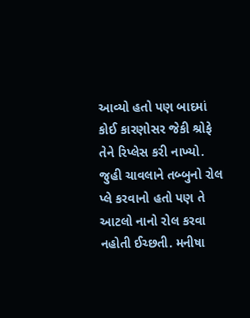આવ્યો હતો પણ બાદમાં કોઈ કારણોસર જેકી શ્રોફે તેને રિપ્લેસ કરી નાખ્યો. જુહી ચાવલાને તબ્બુનો રોલ પ્લે કરવાનો હતો પણ તે આટલો નાનો રોલ કરવા નહોતી ઈચ્છતી. મનીષા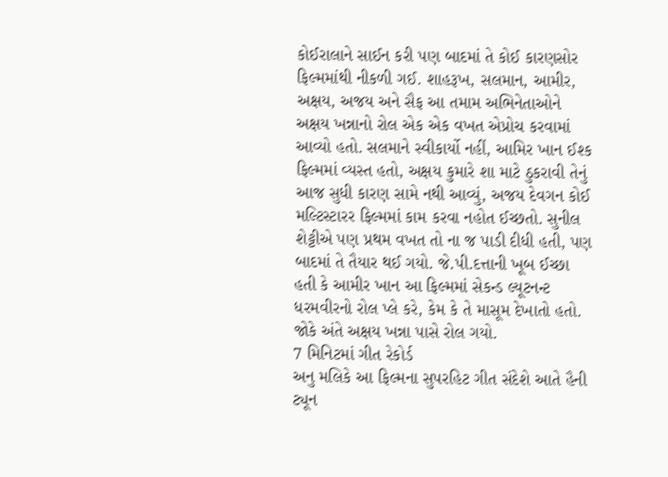કોઈરાલાને સાઈન કરી પણ બાદમાં તે કોઈ કારણસોર ફિલ્મમાંથી નીકળી ગઈ. શાહરૂખ, સલમાન, આમીર, અક્ષય, અજય અને સૈફ આ તમામ અભિનેતાઓને અક્ષય ખન્નાનો રોલ એક એક વખત એપ્રોચ કરવામાં આવ્યો હતો. સલમાને સ્વીકાર્યો નહીં, આમિર ખાન ઈશ્ક ફિલ્મમાં વ્યસ્ત હતો, અક્ષય કુમારે શા માટે ઠુકરાવી તેનું આજ સુધી કારણ સામે નથી આવ્યું, અજય દેવગન કોઈ મલ્ટિસ્ટારર ફિલ્મમાં કામ કરવા નહોત ઈચ્છતો. સુનીલ શેટ્ટીએ પણ પ્રથમ વખત તો ના જ પાડી દીધી હતી, પણ બાદમાં તે તૈયાર થઈ ગયો. જે.પી.દત્તાની ખૂબ ઈચ્છા હતી કે આમીર ખાન આ ફિલ્મમાં સેકન્ડ લ્યૂટનન્ટ ધરમવીરનો રોલ પ્લે કરે, કેમ કે તે માસૂમ દેખાતો હતો. જોકે અંતે અક્ષય ખન્ના પાસે રોલ ગયો.
7 મિનિટમાં ગીત રેકોર્ડ
અનુ મલિકે આ ફિલ્મના સુપરહિટ ગીત સંદેશે આતે હૈની ટ્યૂન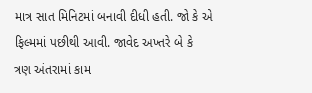માત્ર સાત મિનિટમાં બનાવી દીધી હતી. જો કે એ ફિલ્મમાં પછીથી આવી. જાવેદ અખ્તરે બે કે ત્રણ અંતરામાં કામ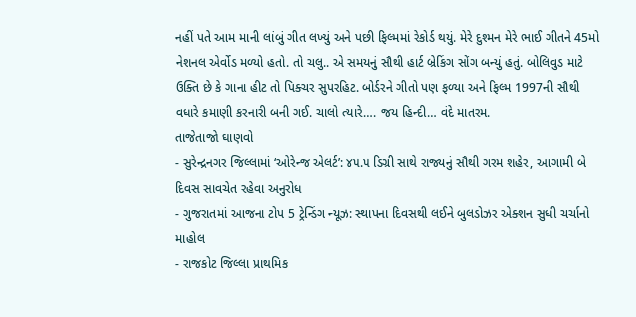નહીં પતે આમ માની લાંબું ગીત લખ્યું અને પછી ફિલ્મમાં રેકોર્ડ થયું. મેરે દુશ્મન મેરે ભાઈ ગીતને 45મો નેશનલ એર્વોડ મળ્યો હતો. તો ચલુ.. એ સમયનું સૌથી હાર્ટ બ્રેકિંગ સોંગ બન્યું હતું. બોલિવુડ માટે ઉક્તિ છે કે ગાના હીટ તો પિક્ચર સુપરહિટ. બોર્ડરને ગીતો પણ ફળ્યા અને ફિલ્મ 1997ની સૌથી વધારે કમાણી કરનારી બની ગઈ. ચાલો ત્યારે…. જય હિન્દી… વંદે માતરમ.
તાજેતાજો ઘાણવો
- સુરેન્દ્રનગર જિલ્લામાં ‘ઓરેન્જ એલર્ટ’: ૪૫.૫ ડિગ્રી સાથે રાજ્યનું સૌથી ગરમ શહેર, આગામી બે દિવસ સાવચેત રહેવા અનુરોધ
- ગુજરાતમાં આજના ટોપ 5 ટ્રેન્ડિંગ ન્યૂઝ: સ્થાપના દિવસથી લઈને બુલડોઝર એક્શન સુધી ચર્ચાનો માહોલ
- રાજકોટ જિલ્લા પ્રાથમિક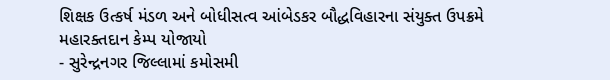શિક્ષક ઉત્કર્ષ મંડળ અને બોધીસત્વ આંબેડકર બૌદ્ધવિહારના સંયુક્ત ઉપક્રમે મહારક્તદાન કેમ્પ યોજાયો
- સુરેન્દ્રનગર જિલ્લામાં કમોસમી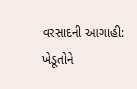વરસાદની આગાહી: ખેડૂતોને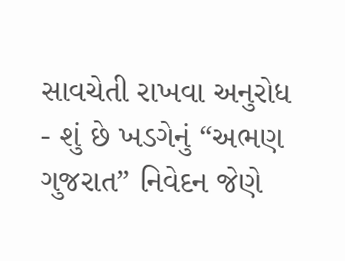સાવચેતી રાખવા અનુરોધ
- શું છે ખડગેનું “અભણ ગુજરાત” નિવેદન જેણે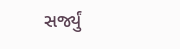સર્જ્યું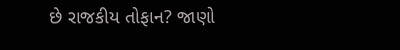છે રાજકીય તોફાન? જાણો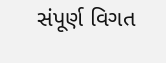સંપૂર્ણ વિગત